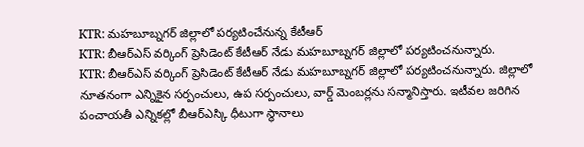KTR: మహబూబ్నగర్ జిల్లాలో పర్యటించేనున్న కేటీఆర్
KTR: బీఆర్ఎస్ వర్కింగ్ ప్రెసిడెంట్ కేటీఆర్ నేడు మహబూబ్నగర్ జిల్లాలో పర్యటించనున్నారు.
KTR: బీఆర్ఎస్ వర్కింగ్ ప్రెసిడెంట్ కేటీఆర్ నేడు మహబూబ్నగర్ జిల్లాలో పర్యటించనున్నారు. జిల్లాలో నూతనంగా ఎన్నికైన సర్పంచులు, ఉప సర్పంచులు, వార్డ్ మెంబర్లను సన్మానిస్తారు. ఇటీవల జరిగిన పంచాయతీ ఎన్నికల్లో బీఆర్ఎస్కి ధీటుగా స్థానాలు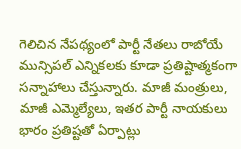గెలిచిన నేపథ్యంలో పార్టీ నేతలు రాబోయే మున్సిపల్ ఎన్నికలకు కూడా ప్రతిష్టాత్మకంగా సన్నాహాలు చేస్తున్నారు. మాజీ మంత్రులు, మాజీ ఎమ్మెల్యేలు, ఇతర పార్టీ నాయకులు భారం ప్రతిష్టతో ఏర్పాట్లు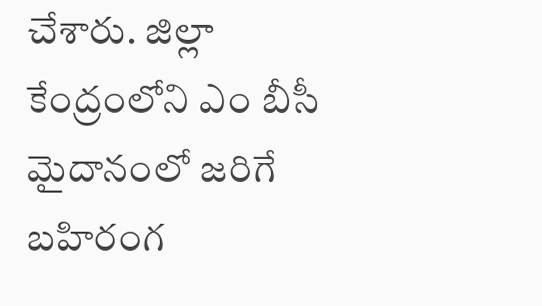చేశారు. జిల్లా కేంద్రంలోని ఎం బీసీ మైదానంలో జరిగే బహిరంగ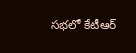సభలో కేటీఆర్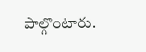పాల్గొంటారు.